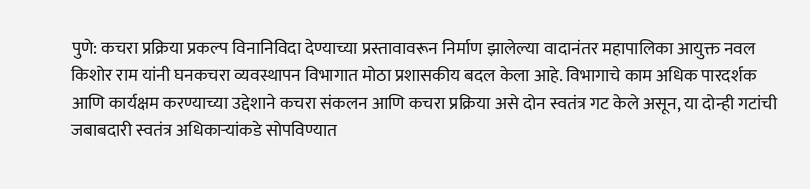पुणे: कचरा प्रक्रिया प्रकल्प विनानिविदा देण्याच्या प्रस्तावावरून निर्माण झालेल्या वादानंतर महापालिका आयुक्त नवल किशोर राम यांनी घनकचरा व्यवस्थापन विभागात मोठा प्रशासकीय बदल केला आहे. विभागाचे काम अधिक पारदर्शक आणि कार्यक्षम करण्याच्या उद्देशाने कचरा संकलन आणि कचरा प्रक्रिया असे दोन स्वतंत्र गट केले असून, या दोन्ही गटांची जबाबदारी स्वतंत्र अधिकाऱ्यांकडे सोपविण्यात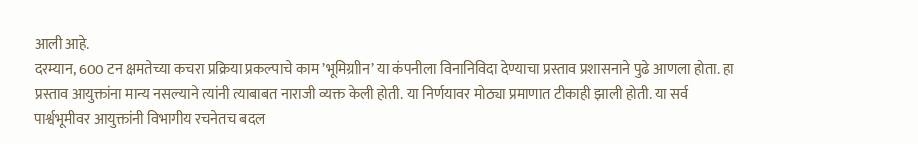आली आहे.
दरम्यान, 600 टन क्षमतेच्या कचरा प्रक्रिया प्रकल्पाचे काम ’भूमिग्राीन’ या कंपनीला विनानिविदा देण्याचा प्रस्ताव प्रशासनाने पुढे आणला होता. हा प्रस्ताव आयुक्तांना मान्य नसल्याने त्यांनी त्याबाबत नाराजी व्यक्त केली होती. या निर्णयावर मोठ्या प्रमाणात टीकाही झाली होती. या सर्व पार्श्वभूमीवर आयुक्तांनी विभागीय रचनेतच बदल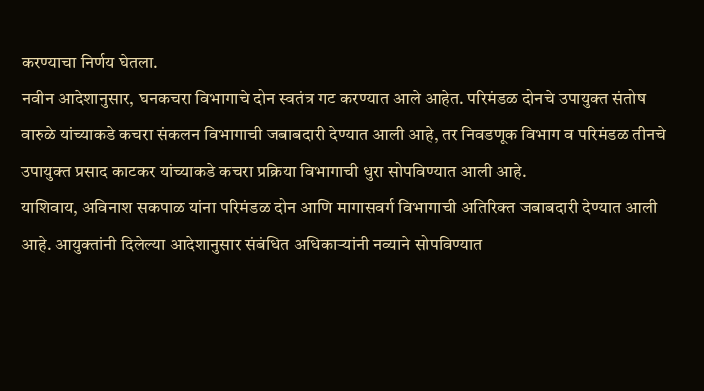करण्याचा निर्णय घेतला.
नवीन आदेशानुसार, घनकचरा विभागाचे दोन स्वतंत्र गट करण्यात आले आहेत. परिमंडळ दोनचे उपायुक्त संतोष वारुळे यांच्याकडे कचरा संकलन विभागाची जबाबदारी देण्यात आली आहे, तर निवडणूक विभाग व परिमंडळ तीनचे उपायुक्त प्रसाद काटकर यांच्याकडे कचरा प्रक्रिया विभागाची धुरा सोपविण्यात आली आहे.
याशिवाय, अविनाश सकपाळ यांना परिमंडळ दोन आणि मागासवर्ग विभागाची अतिरिक्त जबाबदारी देण्यात आली आहे. आयुक्तांनी दिलेल्या आदेशानुसार संबंधित अधिकाऱ्यांनी नव्याने सोपविण्यात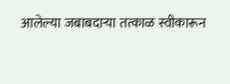आलेल्या जबाबदाऱ्या तत्काळ स्वीकारून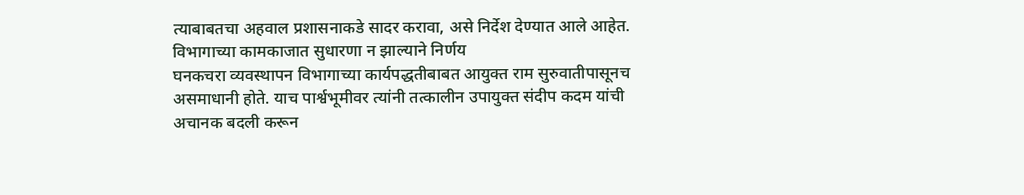त्याबाबतचा अहवाल प्रशासनाकडे सादर करावा, असे निर्देश देण्यात आले आहेत.
विभागाच्या कामकाजात सुधारणा न झाल्याने निर्णय
घनकचरा व्यवस्थापन विभागाच्या कार्यपद्धतीबाबत आयुक्त राम सुरुवातीपासूनच असमाधानी होते. याच पार्श्वभूमीवर त्यांनी तत्कालीन उपायुक्त संदीप कदम यांची अचानक बदली करून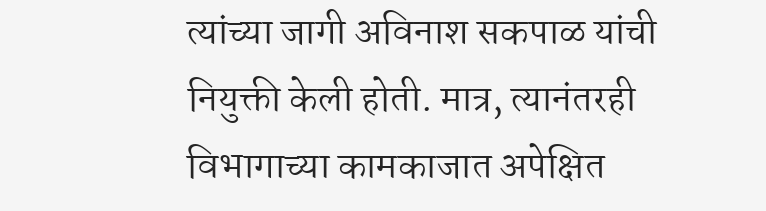त्यांच्या जागी अविनाश सकपाळ यांची नियुक्ती केली होती. मात्र, त्यानंतरही विभागाच्या कामकाजात अपेक्षित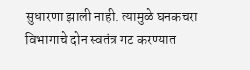सुधारणा झाली नाही. त्यामुळे घनकचरा विभागाचे दोन स्वतंत्र गट करण्यात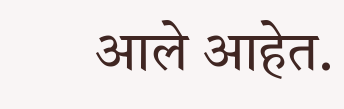आले आहेत.